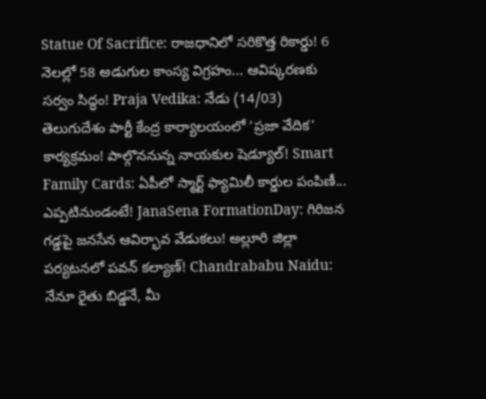Statue Of Sacrifice: రాజధానిలో సరికొత్త రికార్డు! 6 నెలల్లో 58 అడుగుల కాంస్య విగ్రహం... ఆవిష్కరణకు సర్వం సిద్ధం! Praja Vedika: నేడు (14/03) తెలుగుదేశం పార్టీ కేంద్ర కార్యాలయంలో ‘ప్రజా వేదిక’ కార్యక్రమం! పాల్గొననున్న నాయకుల షెడ్యూల్! Smart Family Cards: ఏపీలో స్మార్ట్ ఫ్యామిలీ కార్డుల పంపిణీ... ఎప్పటినుండంటే! JanaSena FormationDay: గిరిజన గడ్డపై జనసేన ఆవిర్భావ వేడుకలు! అల్లూరి జిల్లా పర్యటనలో పవన్ కల్యాణ్! Chandrababu Naidu: నేనూ రైతు బిడ్డనే, మీ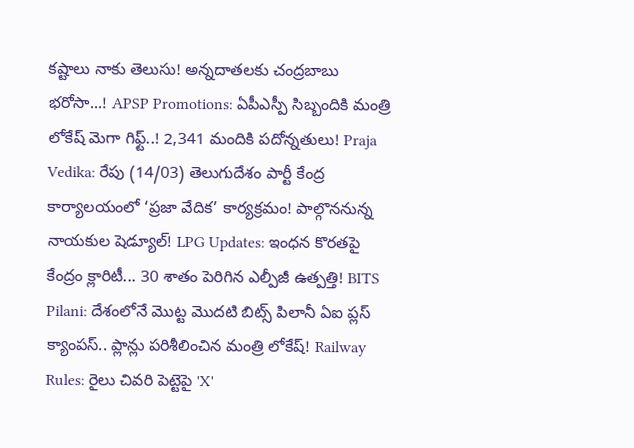కష్టాలు నాకు తెలుసు! అన్నదాతలకు చంద్రబాబు భరోసా...! APSP Promotions: ఏపీఎస్పీ సిబ్బందికి మంత్రి లోకేష్ మెగా గిఫ్ట్..! 2,341 మందికి పదోన్నతులు! Praja Vedika: రేపు (14/03) తెలుగుదేశం పార్టీ కేంద్ర కార్యాలయంలో ‘ప్రజా వేదిక’ కార్యక్రమం! పాల్గొననున్న నాయకుల షెడ్యూల్! LPG Updates: ఇంధన కొరతపై కేంద్రం క్లారిటీ... 30 శాతం పెరిగిన ఎల్పీజీ ఉత్పత్తి! BITS Pilani: దేశంలోనే మొట్ట మొదటి బిట్స్ పిలానీ ఏఐ ప్లస్ క్యాంపస్.. ప్లాన్లు పరిశీలించిన మంత్రి లోకేష్! Railway Rules: రైలు చివరి పెట్టెపై 'X'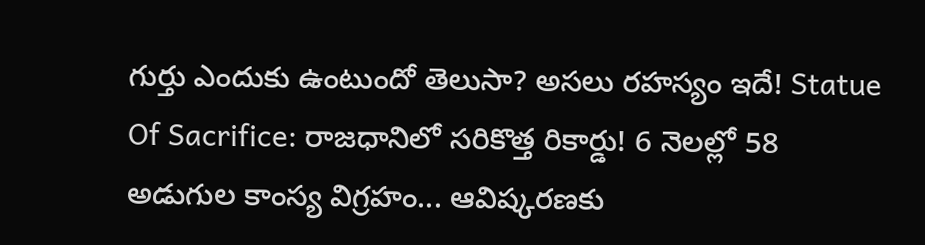గుర్తు ఎందుకు ఉంటుందో తెలుసా? అసలు రహస్యం ఇదే! Statue Of Sacrifice: రాజధానిలో సరికొత్త రికార్డు! 6 నెలల్లో 58 అడుగుల కాంస్య విగ్రహం... ఆవిష్కరణకు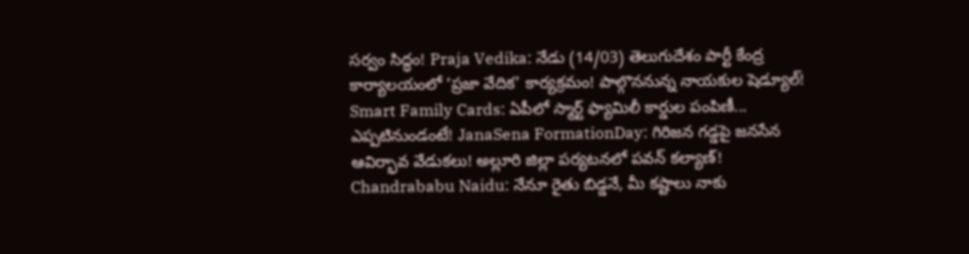సర్వం సిద్ధం! Praja Vedika: నేడు (14/03) తెలుగుదేశం పార్టీ కేంద్ర కార్యాలయంలో ‘ప్రజా వేదిక’ కార్యక్రమం! పాల్గొననున్న నాయకుల షెడ్యూల్! Smart Family Cards: ఏపీలో స్మార్ట్ ఫ్యామిలీ కార్డుల పంపిణీ... ఎప్పటినుండంటే! JanaSena FormationDay: గిరిజన గడ్డపై జనసేన ఆవిర్భావ వేడుకలు! అల్లూరి జిల్లా పర్యటనలో పవన్ కల్యాణ్! Chandrababu Naidu: నేనూ రైతు బిడ్డనే, మీ కష్టాలు నాకు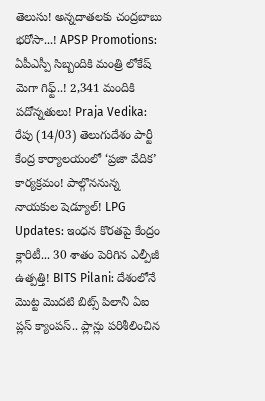తెలుసు! అన్నదాతలకు చంద్రబాబు భరోసా...! APSP Promotions: ఏపీఎస్పీ సిబ్బందికి మంత్రి లోకేష్ మెగా గిఫ్ట్..! 2,341 మందికి పదోన్నతులు! Praja Vedika: రేపు (14/03) తెలుగుదేశం పార్టీ కేంద్ర కార్యాలయంలో ‘ప్రజా వేదిక’ కార్యక్రమం! పాల్గొననున్న నాయకుల షెడ్యూల్! LPG Updates: ఇంధన కొరతపై కేంద్రం క్లారిటీ... 30 శాతం పెరిగిన ఎల్పీజీ ఉత్పత్తి! BITS Pilani: దేశంలోనే మొట్ట మొదటి బిట్స్ పిలానీ ఏఐ ప్లస్ క్యాంపస్.. ప్లాన్లు పరిశీలించిన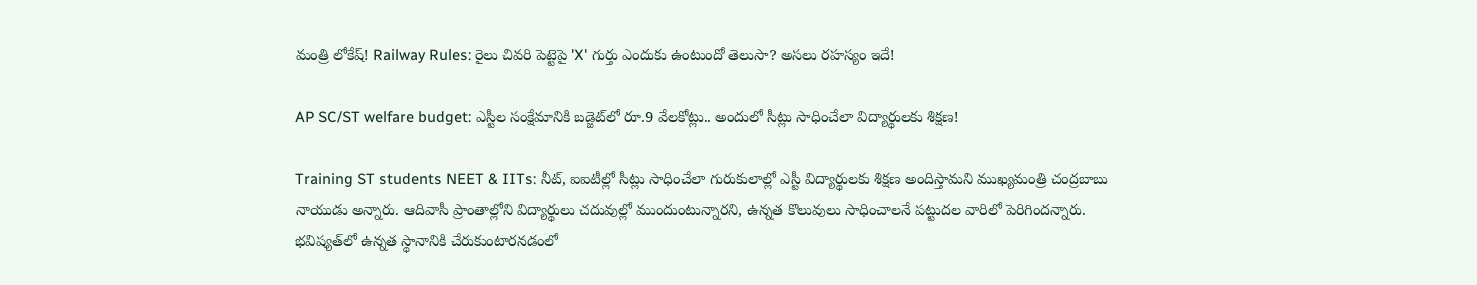మంత్రి లోకేష్! Railway Rules: రైలు చివరి పెట్టెపై 'X' గుర్తు ఎందుకు ఉంటుందో తెలుసా? అసలు రహస్యం ఇదే!

AP SC/ST welfare budget: ఎస్టీల సంక్షేమానికి బడ్జెట్‌లో రూ.9 వేలకోట్లు.. అందులో సీట్లు సాధించేలా విద్యార్థులకు శిక్షణ!

Training ST students NEET & IITs: నీట్, ఐఐటీల్లో సీట్లు సాధించేలా గురుకులాల్లో ఎస్టీ విద్యార్థులకు శిక్షణ అందిస్తామని ముఖ్యమంత్రి చంద్రబాబు నాయుడు అన్నారు. ఆదివాసీ ప్రాంతాల్లోని విద్యార్థులు చదువుల్లో ముందుంటున్నారని, ఉన్నత కొలువులు సాధించాలనే పట్టుదల వారిలో పెరిగిందన్నారు. భవిష్యత్‌లో ఉన్నత స్థానానికి చేరుకుంటారనడంలో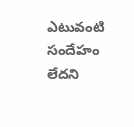ఎటువంటి సందేహం లేదని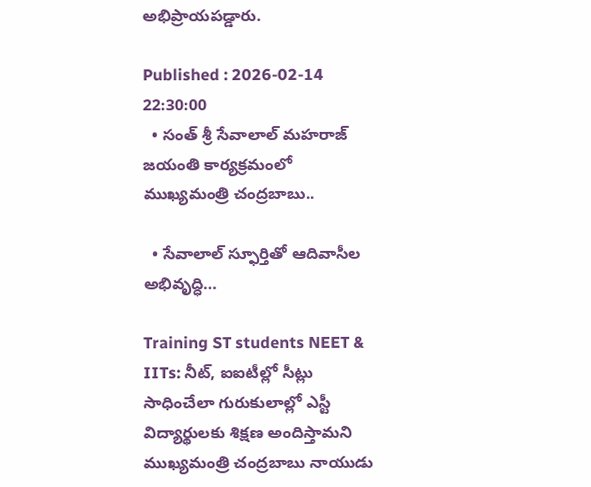అభిప్రాయపడ్డారు.

Published : 2026-02-14 22:30:00
  • సంత్ శ్రీ సేవాలాల్ మహరాజ్ జయంతి కార్యక్రమంలో ముఖ్యమంత్రి చంద్రబాబు..

  • సేవాలాల్ స్ఫూర్తితో ఆదివాసీల అభివృద్ధి…

Training ST students NEET & IITs: నీట్, ఐఐటీల్లో సీట్లు సాధించేలా గురుకులాల్లో ఎస్టీ విద్యార్థులకు శిక్షణ అందిస్తామని ముఖ్యమంత్రి చంద్రబాబు నాయుడు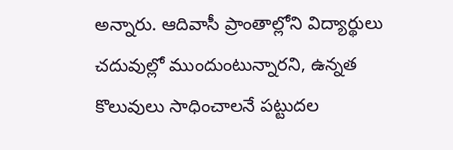అన్నారు. ఆదివాసీ ప్రాంతాల్లోని విద్యార్థులు చదువుల్లో ముందుంటున్నారని, ఉన్నత కొలువులు సాధించాలనే పట్టుదల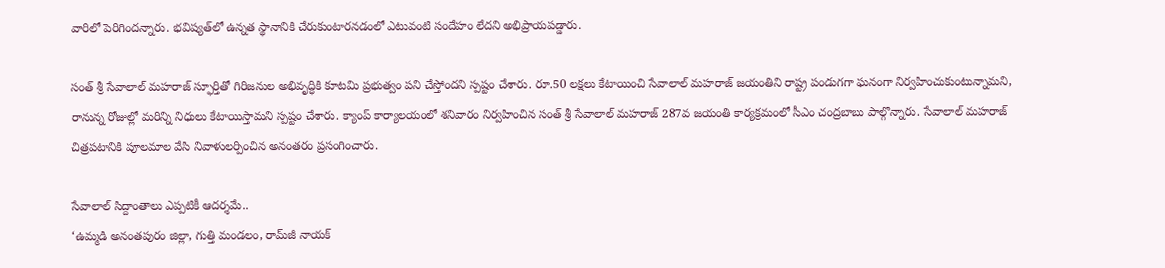వారిలో పెరిగిందన్నారు. భవిష్యత్‌లో ఉన్నత స్థానానికి చేరుకుంటారనడంలో ఎటువంటి సందేహం లేదని అభిప్రాయపడ్డారు.

సంత్ శ్రీ సేవాలాల్ మహరాజ్ స్ఫూర్తితో గిరిజనుల అభివృద్ధికి కూటమి ప్రభుత్వం పని చేస్తోందని స్పష్టం చేశారు. రూ.50 లక్షలు కేటాయించి సేవాలాల్ మహరాజ్ జయంతిని రాష్ట్ర పండుగగా ఘనంగా నిర్వహించుకుంటున్నామని, రానున్న రోజుల్లో మరిన్ని నిధులు కేటాయిస్తామని స్పష్టం చేశారు. క్యాంప్ కార్యాలయంలో శనివారం నిర్వహించిన సంత్ శ్రీ సేవాలాల్ మహరాజ్ 287వ జయంతి కార్యక్రమంలో సీఎం చంద్రబాబు పాల్గొన్నారు. సేవాలాల్ మహరాజ్ చిత్రపటానికి పూలమాల వేసి నివాళులర్పించిన అనంతరం ప్రసంగించారు.

సేవాలాల్ సిద్దాంతాలు ఎప్పటికీ ఆదర్శమే..
‘ఉమ్మడి అనంతపురం జిల్లా, గుత్తి మండలం, రామ్‌జీ నాయక్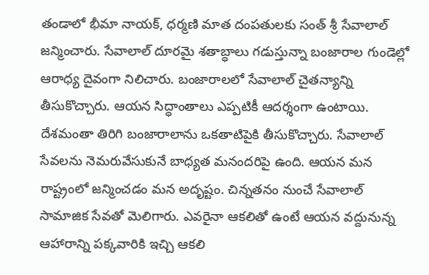తండాలో భీమా నాయక్, ధర్మణి మాత దంపతులకు సంత్ శ్రీ సేవాలాల్ జన్మించారు. సేవాలాల్ దూరమై శతాబ్ధాలు గడుస్తున్నా బంజారాల గుండెల్లో ఆరాధ్య దైవంగా నిలిచారు. బంజారాలలో సేవాలాల్ చైతన్యాన్ని తీసుకొచ్చారు. ఆయన సిద్ధాంతాలు ఎప్పటికీ ఆదర్శంగా ఉంటాయి. దేశమంతా తిరిగి బంజారాలాను ఒకతాటిపైకి తీసుకొచ్చారు. సేవాలాల్ సేవలను నెమరువేసుకునే బాధ్యత మనందరిపై ఉంది. ఆయన మన రాష్ట్రంలో జన్మించడం మన అదృష్టం. చిన్నతనం నుంచే సేవాలాల్ సామాజిక సేవతో మెలిగారు. ఎవరైనా ఆకలితో ఉంటే ఆయన వద్దునున్న ఆహారాన్ని పక్కవారికి ఇచ్చి ఆకలి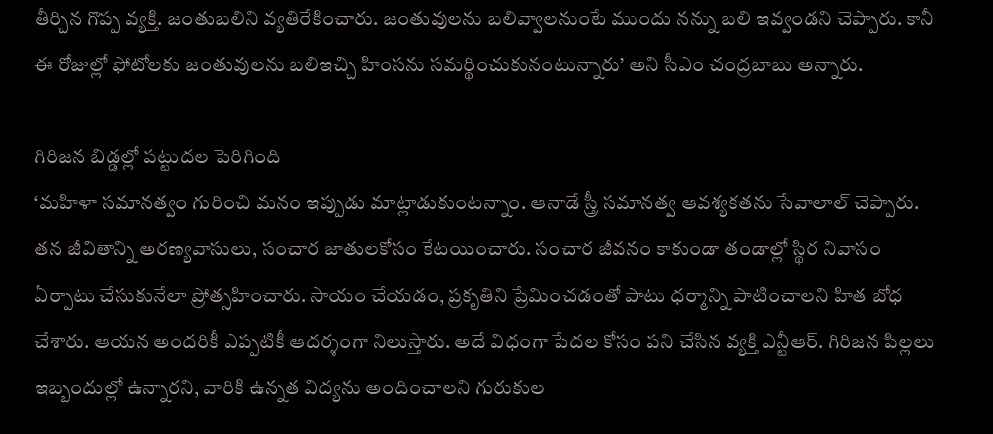తీర్చిన గొప్ప వ్యక్తి. జంతుబలిని వ్యతిరేకించారు. జంతువులను బలివ్వాలనుంటే ముందు నన్ను బలి ఇవ్వండని చెప్పారు. కానీ ఈ రోజుల్లో ఫోటోలకు జంతువులను బలిఇచ్చి హింసను సమర్థించుకునంటున్నారు’ అని సీఎం చంద్రబాబు అన్నారు.

గిరిజన బిడ్డల్లో పట్టుదల పెరిగింది
‘మహిళా సమానత్వం గురించి మనం ఇప్పుడు మాట్లాడుకుంటన్నాం. ఆనాడే స్త్రీ సమానత్వ ఆవశ్యకతను సేవాలాల్ చెప్పారు. తన జీవితాన్ని అరణ్యవాసులు, సంచార జాతులకోసం కేటయించారు. సంచార జీవనం కాకుండా తండాల్లో స్థిర నివాసం ఏర్పాటు చేసుకునేలా ప్రోత్సహించారు. సాయం చేయడం, ప్రకృతిని ప్రేమించడంతో పాటు ధర్మాన్ని పాటించాలని హిత బోధ చేశారు. ఆయన అందరికీ ఎప్పటికీ ఆదర్శంగా నిలుస్తారు. అదే విధంగా పేదల కోసం పని చేసిన వ్యక్తి ఎన్టీఆర్. గిరిజన పిల్లలు ఇబ్బందుల్లో ఉన్నారని, వారికి ఉన్నత విద్యను అందించాలని గురుకుల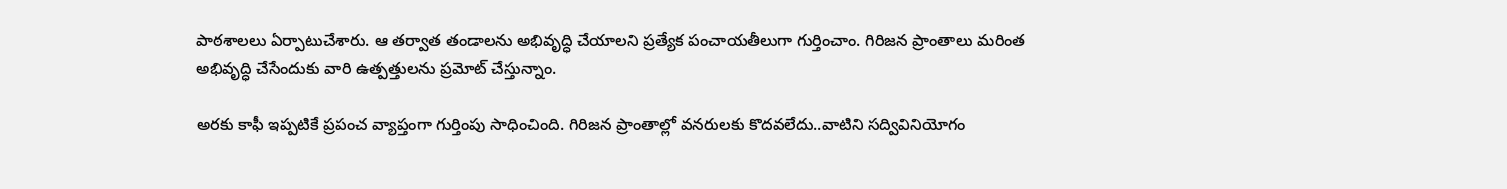పాఠశాలలు ఏర్పాటుచేశారు. ఆ తర్వాత తండాలను అభివృద్ధి చేయాలని ప్రత్యేక పంచాయతీలుగా గుర్తించాం. గిరిజన ప్రాంతాలు మరింత అభివృద్ధి చేసేందుకు వారి ఉత్పత్తులను ప్రమోట్ చేస్తున్నాం.

అరకు కాఫీ ఇప్పటికే ప్రపంచ వ్యాప్తంగా గుర్తింపు సాధించింది. గిరిజన ప్రాంతాల్లో వనరులకు కొదవలేదు..వాటిని సద్వివినియోగం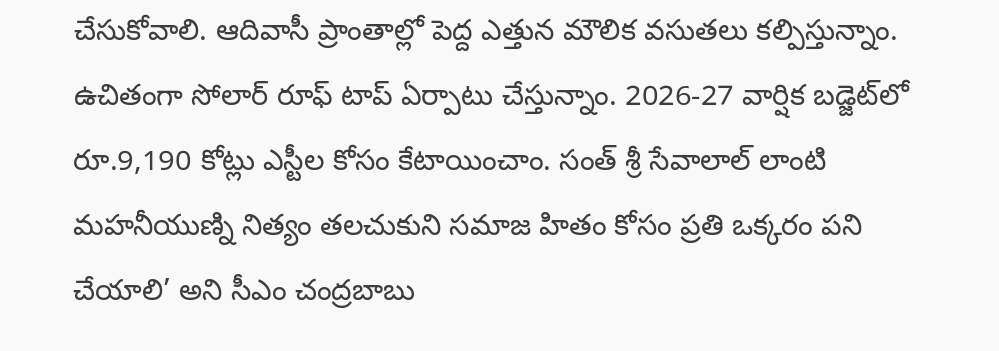చేసుకోవాలి. ఆదివాసీ ప్రాంతాల్లో పెద్ద ఎత్తున మౌలిక వసుతలు కల్పిస్తున్నాం. ఉచితంగా సోలార్ రూఫ్ టాప్ ఏర్పాటు చేస్తున్నాం. 2026-27 వార్షిక బడ్జెట్‌లో రూ.9,190 కోట్లు ఎస్టీల కోసం కేటాయించాం. సంత్ శ్రీ సేవాలాల్ లాంటి మహనీయుణ్ని నిత్యం తలచుకుని సమాజ హితం కోసం ప్రతి ఒక్కరం పని చేయాలి’ అని సీఎం చంద్రబాబు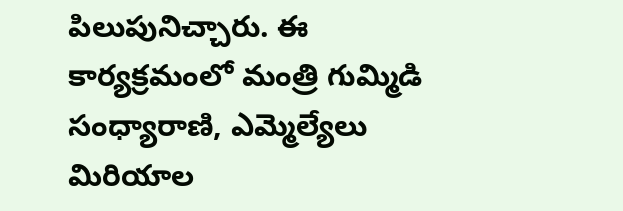పిలుపునిచ్చారు. ఈ కార్యక్రమంలో మంత్రి గుమ్మిడి సంధ్యారాణి, ఎమ్మెల్యేలు మిరియాల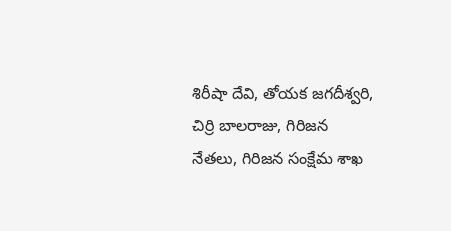శిరీషా దేవి, తోయక జగదీశ్వరి, చిర్రి బాలరాజు, గిరిజన నేతలు, గిరిజన సంక్షేమ శాఖ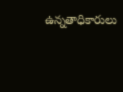ఉన్నతాధికారులు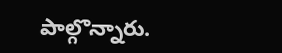పాల్గొన్నారు.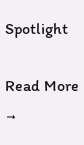Spotlight

Read More →